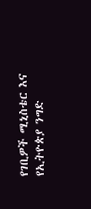የገቢዎች ሚኒስቴር እና የኢትዮጵያ ንግድ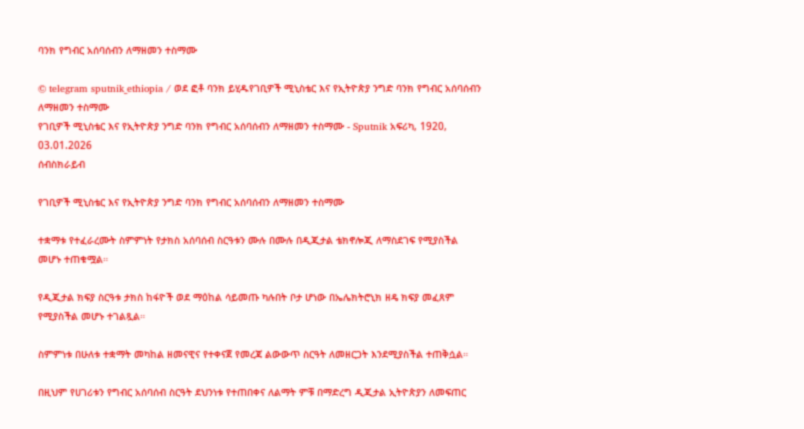ባንክ የግብር አሰባሰብን ለማዘመን ተስማሙ

© telegram sputnik_ethiopia / ወደ ፎቶ ባንክ ይሂዱየገቢዎች ሚኒስቴር እና የኢትዮጵያ ንግድ ባንክ የግብር አሰባሰብን ለማዘመን ተስማሙ
የገቢዎች ሚኒስቴር እና የኢትዮጵያ ንግድ ባንክ የግብር አሰባሰብን ለማዘመን ተስማሙ - Sputnik አፍሪካ, 1920, 03.01.2026
ሰብስክራይብ

የገቢዎች ሚኒስቴር እና የኢትዮጵያ ንግድ ባንክ የግብር አሰባሰብን ለማዘመን ተስማሙ

ተቋማቱ የተፈራረሙት ስምምነት የታክስ አሰባሰብ ስርዓቱን ሙሉ በሙሉ በዲጂታል ቴክኖሎጂ ለማስደገፍ የሚያስችል መሆኑ ተጠቁሟል።

የዲጂታል ክፍያ ስርዓቱ ታክስ ከፋዮች ወደ ማዕከል ሳይመጡ ካሉበት ቦታ ሆነው በኤሌክትሮኒክ ዘዴ ክፍያ መፈጸም የሚያስችል መሆኑ ተገልጿል።

ስምምነቱ በሁለቱ ተቋማት መካከል ዘመናዊና የተቀናጀ የመረጃ ልውውጥ ስርዓት ለመዘርጋት እንደሚያስችል ተጠቅሷል።

በዚህም የሀገሪቱን የግብር አሰባሰብ ስርዓት ደህንነቱ የተጠበቀና ለልማት ምቹ በማድረግ ዲጂታል ኢትዮጵያን ለመፍጠር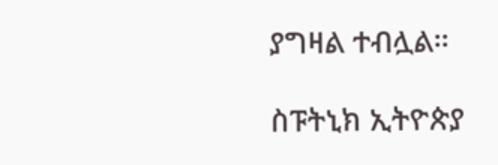ያግዛል ተብሏል።

ስፑትኒክ ኢትዮጵያ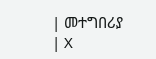| መተግበሪያ | X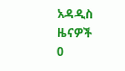አዳዲስ ዜናዎች
0